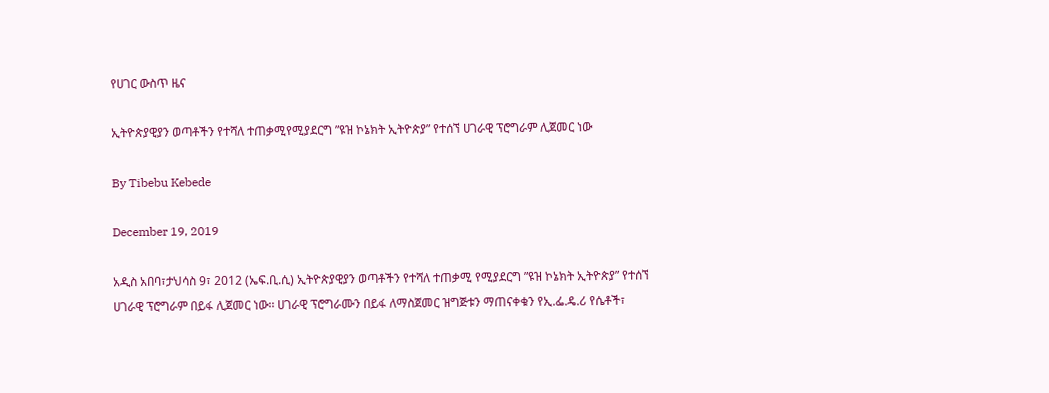የሀገር ውስጥ ዜና

ኢትዮጵያዊያን ወጣቶችን የተሻለ ተጠቃሚየሚያደርግ ”ዩዝ ኮኔክት ኢትዮጵያ” የተሰኘ ሀገራዊ ፕሮግራም ሊጀመር ነው

By Tibebu Kebede

December 19, 2019

አዲስ አበባ፣ታህሳስ 9፣ 2012 (ኤፍ.ቢ.ሲ) ኢትዮጵያዊያን ወጣቶችን የተሻለ ተጠቃሚ የሚያደርግ ”ዩዝ ኮኔክት ኢትዮጵያ” የተሰኘ ሀገራዊ ፕሮግራም በይፋ ሊጀመር ነው፡፡ ሀገራዊ ፕሮግራሙን በይፋ ለማስጀመር ዝግጅቱን ማጠናቀቁን የኢ.ፌ.ዴ.ሪ የሴቶች፣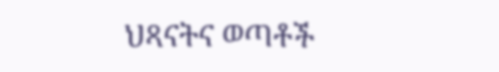ህጻናትና ወጣቶች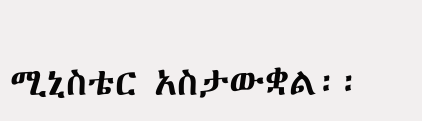ሚኒስቴር አስታውቋል፡፡